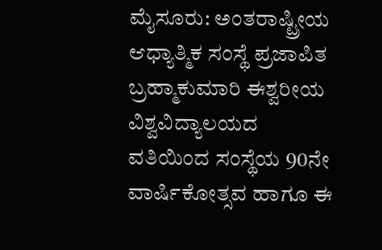ಮೈಸೂರು: ಅಂತರಾಷ್ಟ್ರೀಯ ಆಧ್ಯಾತ್ಮಿಕ ಸಂಸ್ಥೆ ಪ್ರಜಾಪಿತ ಬ್ರಹ್ಮಾಕುಮಾರಿ ಈಶ್ವರೀಯ ವಿಶ್ವವಿದ್ಯಾಲಯದ ವತಿಯಿಂದ ಸಂಸ್ಥೆಯ 90ನೇ ವಾರ್ಷಿಕೋತ್ಸವ ಹಾಗೂ ಈ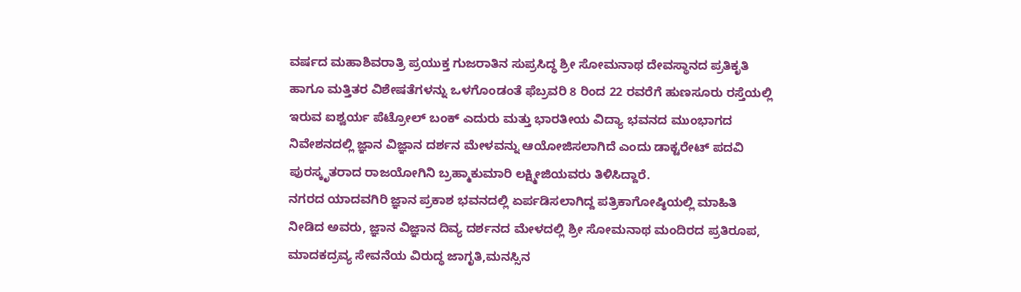ವರ್ಷದ ಮಹಾಶಿವರಾತ್ರಿ ಪ್ರಯುಕ್ತ ಗುಜರಾತಿನ ಸುಪ್ರಸಿದ್ಧ ಶ್ರೀ ಸೋಮನಾಥ ದೇವಸ್ಥಾನದ ಪ್ರತಿಕೃತಿ ಹಾಗೂ ಮತ್ತಿತರ ವಿಶೇಷತೆಗಳನ್ನು ಒಳಗೊಂಡಂತೆ ಫೆಬ್ರವರಿ 8 ರಿಂದ 22 ರವರೆಗೆ ಹುಣಸೂರು ರಸ್ತೆಯಲ್ಲಿ ಇರುವ ಐಶ್ವರ್ಯ ಪೆಟ್ರೋಲ್ ಬಂಕ್ ಎದುರು ಮತ್ತು ಭಾರತೀಯ ವಿದ್ಯಾ ಭವನದ ಮುಂಭಾಗದ ನಿವೇಶನದಲ್ಲಿ ಜ್ಞಾನ ವಿಜ್ಞಾನ ದರ್ಶನ ಮೇಳವನ್ನು ಆಯೋಜಿಸಲಾಗಿದೆ ಎಂದು ಡಾಕ್ಟರೇಟ್ ಪದವಿ ಪುರಸ್ಕೃತರಾದ ರಾಜಯೋಗಿನಿ ಬ್ರಹ್ಮಾಕುಮಾರಿ ಲಕ್ಷ್ಮೀಜಿಯವರು ತಿಳಿಸಿದ್ದಾರೆ.
ನಗರದ ಯಾದವಗಿರಿ ಜ್ಞಾನ ಪ್ರಕಾಶ ಭವನದಲ್ಲಿ ಏರ್ಪಡಿಸಲಾಗಿದ್ದ ಪತ್ರಿಕಾಗೋಷ್ಠಿಯಲ್ಲಿ ಮಾಹಿತಿ ನೀಡಿದ ಅವರು, ಜ್ಞಾನ ವಿಜ್ಞಾನ ದಿವ್ಯ ದರ್ಶನದ ಮೇಳದಲ್ಲಿ ಶ್ರೀ ಸೋಮನಾಥ ಮಂದಿರದ ಪ್ರತಿರೂಪ, ಮಾದಕದ್ರವ್ಯ ಸೇವನೆಯ ವಿರುದ್ಧ ಜಾಗೃತಿ,ಮನಸ್ಸಿನ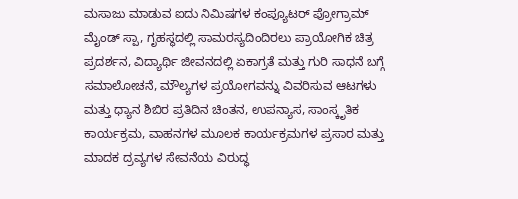ಮಸಾಜು ಮಾಡುವ ಐದು ನಿಮಿಷಗಳ ಕಂಪ್ಯೂಟರ್ ಪ್ರೋಗ್ರಾಮ್ ಮೈಂಡ್ ಸ್ಪಾ, ಗೃಹಸ್ಥದಲ್ಲಿ ಸಾಮರಸ್ಯದಿಂದಿರಲು ಪ್ರಾಯೋಗಿಕ ಚಿತ್ರ ಪ್ರದರ್ಶನ, ವಿದ್ಯಾರ್ಥಿ ಜೀವನದಲ್ಲಿ ಏಕಾಗ್ರತೆ ಮತ್ತು ಗುರಿ ಸಾಧನೆ ಬಗ್ಗೆ ಸಮಾಲೋಚನೆ, ಮೌಲ್ಯಗಳ ಪ್ರಯೋಗವನ್ನು ವಿವರಿಸುವ ಆಟಗಳು ಮತ್ತು ಧ್ಯಾನ ಶಿಬಿರ ಪ್ರತಿದಿನ ಚಿಂತನ, ಉಪನ್ಯಾಸ, ಸಾಂಸ್ಕೃತಿಕ ಕಾರ್ಯಕ್ರಮ, ವಾಹನಗಳ ಮೂಲಕ ಕಾರ್ಯಕ್ರಮಗಳ ಪ್ರಸಾರ ಮತ್ತು ಮಾದಕ ದ್ರವ್ಯಗಳ ಸೇವನೆಯ ವಿರುದ್ಧ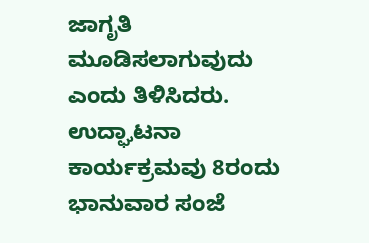ಜಾಗೃತಿ ಮೂಡಿಸಲಾಗುವುದು ಎಂದು ತಿಳಿಸಿದರು.
ಉದ್ಘಾಟನಾ ಕಾರ್ಯಕ್ರಮವು 8ರಂದು ಭಾನುವಾರ ಸಂಜೆ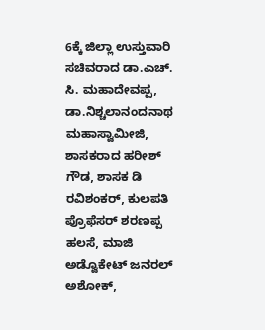6ಕ್ಕೆ ಜಿಲ್ಲಾ ಉಸ್ತುವಾರಿ ಸಚಿವರಾದ ಡಾ.ಎಚ್. ಸಿ. ಮಹಾದೇವಪ್ಪ, ಡಾ.ನಿಶ್ಚಲಾನಂದನಾಥ ಮಹಾಸ್ವಾಮೀಜಿ, ಶಾಸಕರಾದ ಹರೀಶ್ ಗೌಡ, ಶಾಸಕ ಡಿ ರವಿಶಂಕರ್, ಕುಲಪತಿ ಪ್ರೊಫೆಸರ್ ಶರಣಪ್ಪ ಹಲಸೆ, ಮಾಜಿ ಅಡ್ವೊಕೇಟ್ ಜನರಲ್ ಅಶೋಕ್,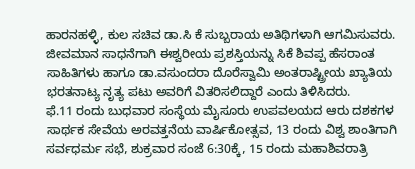ಹಾರನಹಳ್ಳಿ, ಕುಲ ಸಚಿವ ಡಾ.ಸಿ ಕೆ ಸುಬ್ಬರಾಯ ಅತಿಥಿಗಳಾಗಿ ಆಗಮಿಸುವರು. ಜೀವಮಾನ ಸಾಧನೆಗಾಗಿ ಈಶ್ವರೀಯ ಪ್ರಶಸ್ತಿಯನ್ನು ಸಿಕೆ ಶಿವಪ್ಪ ಹೆಸರಾಂತ ಸಾಹಿತಿಗಳು ಹಾಗೂ ಡಾ.ವಸುಂದರಾ ದೊರೆಸ್ವಾಮಿ ಅಂತರಾಷ್ಟ್ರೀಯ ಖ್ಯಾತಿಯ ಭರತನಾಟ್ಯ ನೃತ್ಯ ಪಟು ಅವರಿಗೆ ವಿತರಿಸಲಿದ್ದಾರೆ ಎಂದು ತಿಳಿಸಿದರು.
ಫೆ.11 ರಂದು ಬುಧವಾರ ಸಂಸ್ಥೆಯ ಮೈಸೂರು ಉಪವಲಯದ ಆರು ದಶಕಗಳ ಸಾರ್ಥಕ ಸೇವೆಯ ಅರವತ್ತನೆಯ ವಾರ್ಷಿಕೋತ್ಸವ, 13 ರಂದು ವಿಶ್ವ ಶಾಂತಿಗಾಗಿ ಸರ್ವಧರ್ಮ ಸಭೆ, ಶುಕ್ರವಾರ ಸಂಜೆ 6:30ಕ್ಕೆ, 15 ರಂದು ಮಹಾಶಿವರಾತ್ರಿ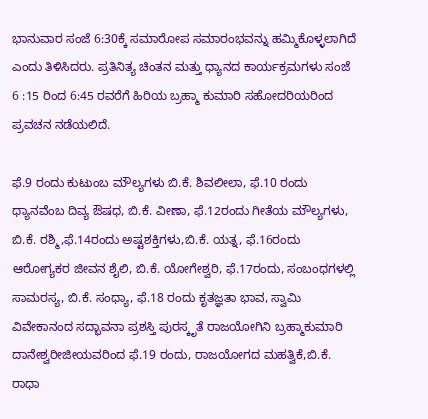ಭಾನುವಾರ ಸಂಜೆ 6:30ಕ್ಕೆ ಸಮಾರೋಪ ಸಮಾರಂಭವನ್ನು ಹಮ್ಮಿಕೊಳ್ಳಲಾಗಿದೆ ಎಂದು ತಿಳಿಸಿದರು. ಪ್ರತಿನಿತ್ಯ ಚಿಂತನ ಮತ್ತು ಧ್ಯಾನದ ಕಾರ್ಯಕ್ರಮಗಳು ಸಂಜೆ 6 :15 ರಿಂದ 6:45 ರವರೆಗೆ ಹಿರಿಯ ಬ್ರಹ್ಮಾ ಕುಮಾರಿ ಸಹೋದರಿಯರಿಂದ ಪ್ರವಚನ ನಡೆಯಲಿದೆ.

ಫೆ.9 ರಂದು ಕುಟುಂಬ ಮೌಲ್ಯಗಳು ಬಿ.ಕೆ. ಶಿವಲೀಲಾ, ಫೆ.10 ರಂದು ಧ್ಯಾನವೆಂಬ ದಿವ್ಯ ಔಷಧ, ಬಿ.ಕೆ. ವೀಣಾ, ಫೆ.12ರಂದು ಗೀತೆಯ ಮೌಲ್ಯಗಳು, ಬಿ.ಕೆ. ರಶ್ಮಿ,ಫೆ.14ರಂದು ಅಷ್ಟಶಕ್ತಿಗಳು,ಬಿ.ಕೆ. ಯತ್ನ, ಫೆ.16ರಂದು ಆರೋಗ್ಯಕರ ಜೀವನ ಶೈಲಿ, ಬಿ.ಕೆ. ಯೋಗೇಶ್ವರಿ, ಫೆ.17ರಂದು, ಸಂಬಂಧಗಳಲ್ಲಿ ಸಾಮರಸ್ಯ, ಬಿ.ಕೆ. ಸಂಧ್ಯಾ, ಫೆ.18 ರಂದು ಕೃತಜ್ಞತಾ ಭಾವ, ಸ್ವಾಮಿ ವಿವೇಕಾನಂದ ಸದ್ಭಾವನಾ ಪ್ರಶಸ್ತಿ ಪುರಸ್ಕೃತೆ ರಾಜಯೋಗಿನಿ ಬ್ರಹ್ಮಾಕುಮಾರಿ ದಾನೇಶ್ವರೀಜೀಯವರಿಂದ ಫೆ.19 ರಂದು, ರಾಜಯೋಗದ ಮಹತ್ವಿಕೆ,ಬಿ.ಕೆ. ರಾಧಾ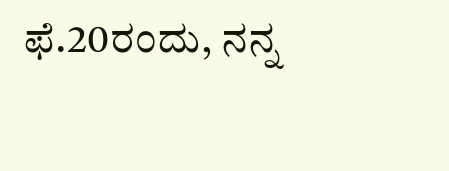ಫೆ.20ರಂದು, ನನ್ನ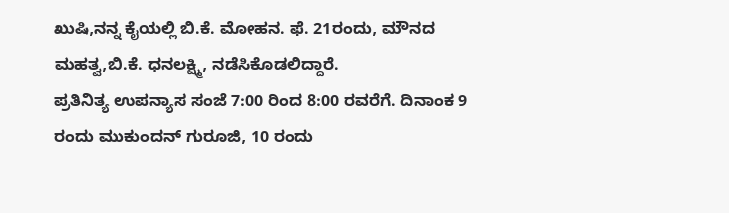ಖುಷಿ,ನನ್ನ ಕೈಯಲ್ಲಿ ಬಿ.ಕೆ. ಮೋಹನ. ಫೆ. 21ರಂದು, ಮೌನದ ಮಹತ್ವ,ಬಿ.ಕೆ. ಧನಲಕ್ಷ್ಮಿ, ನಡೆಸಿಕೊಡಲಿದ್ದಾರೆ.
ಪ್ರತಿನಿತ್ಯ ಉಪನ್ಯಾಸ ಸಂಜೆ 7:00 ರಿಂದ 8:00 ರವರೆಗೆ. ದಿನಾಂಕ 9 ರಂದು ಮುಕುಂದನ್ ಗುರೂಜಿ, 10 ರಂದು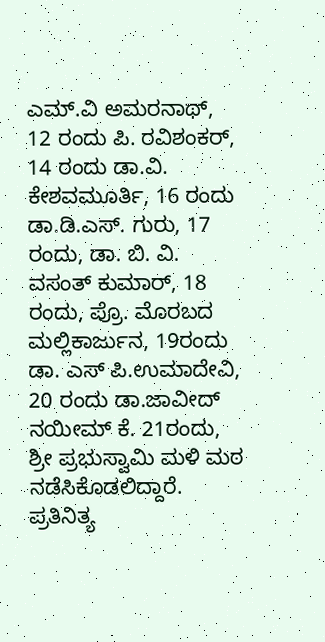ಎಮ್.ವಿ ಅಮರನಾಥ್, 12 ರಂದು ಪಿ. ರವಿಶಂಕರ್, 14 ರಂದು ಡಾ.ವಿ. ಕೇಶವಮೂರ್ತಿ, 16 ರಂದು ಡಾ.ಡಿ.ಎಸ್. ಗುರು, 17 ರಂದು, ಡಾ. ಬಿ. ವಿ. ವಸಂತ್ ಕುಮಾರ್, 18 ರಂದು, ಪ್ರೊ. ಮೊರಬದ ಮಲ್ಲಿಕಾರ್ಜುನ, 19ರಂದು ಡಾ. ಎಸ್ ಪಿ.ಉಮಾದೇವಿ, 20 ರಂದು ಡಾ.ಜಾವೀದ್ ನಯೀಮ್ ಕೆ. 21ರಂದು, ಶ್ರೀ ಪ್ರಭುಸ್ವಾಮಿ ಮಳಿ ಮಠ ನಡೆಸಿಕೊಡಲಿದ್ದಾರೆ.
ಪ್ರತಿನಿತ್ಯ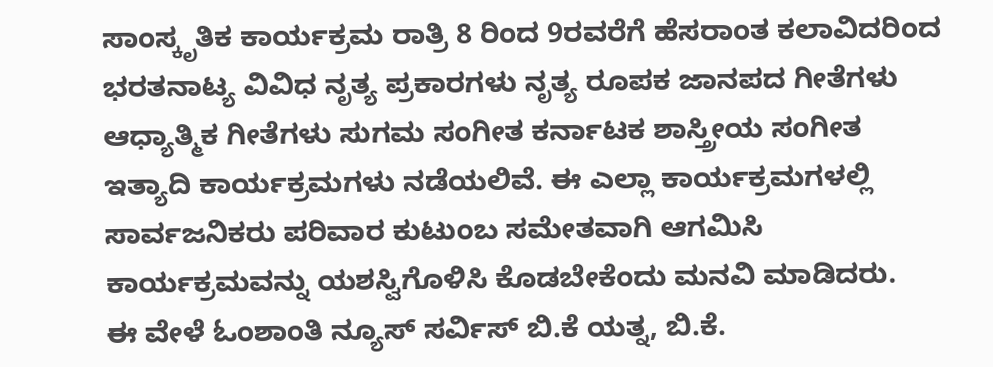ಸಾಂಸ್ಕೃತಿಕ ಕಾರ್ಯಕ್ರಮ ರಾತ್ರಿ 8 ರಿಂದ 9ರವರೆಗೆ ಹೆಸರಾಂತ ಕಲಾವಿದರಿಂದ ಭರತನಾಟ್ಯ ವಿವಿಧ ನೃತ್ಯ ಪ್ರಕಾರಗಳು ನೃತ್ಯ ರೂಪಕ ಜಾನಪದ ಗೀತೆಗಳು ಆಧ್ಯಾತ್ಮಿಕ ಗೀತೆಗಳು ಸುಗಮ ಸಂಗೀತ ಕರ್ನಾಟಕ ಶಾಸ್ತ್ರೀಯ ಸಂಗೀತ ಇತ್ಯಾದಿ ಕಾರ್ಯಕ್ರಮಗಳು ನಡೆಯಲಿವೆ. ಈ ಎಲ್ಲಾ ಕಾರ್ಯಕ್ರಮಗಳಲ್ಲಿ ಸಾರ್ವಜನಿಕರು ಪರಿವಾರ ಕುಟುಂಬ ಸಮೇತವಾಗಿ ಆಗಮಿಸಿ ಕಾರ್ಯಕ್ರಮವನ್ನು ಯಶಸ್ವಿಗೊಳಿಸಿ ಕೊಡಬೇಕೆಂದು ಮನವಿ ಮಾಡಿದರು.
ಈ ವೇಳೆ ಓಂಶಾಂತಿ ನ್ಯೂಸ್ ಸರ್ವಿಸ್ ಬಿ.ಕೆ ಯತ್ನ, ಬಿ.ಕೆ.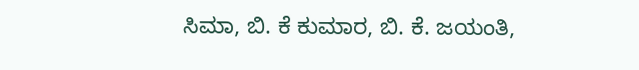ಸಿಮಾ, ಬಿ. ಕೆ ಕುಮಾರ, ಬಿ. ಕೆ. ಜಯಂತಿ,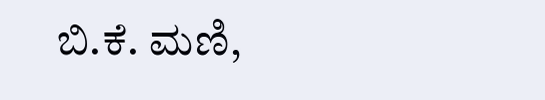ಬಿ.ಕೆ. ಮಣಿ,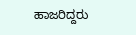ಹಾಜರಿದ್ದರು